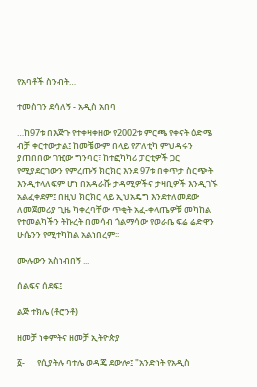የአባቶች ስንብት…

ተመስገን ደሳለኝ - አዲስ አበባ

…ከ97ቱ በእጅጉ የተቀዛቀዘው የ2002ቱ ምርጫ የቀናት ዕድሜ ብቻ ቀርተውታል፤ ከመቼውም በላይ የፖለቲካ ምህዳሩን ያጠበበው ገዢው ግንባር፣ ከተፎካካሪ ፓርቲዎች ጋር የሚያደርገውን የምረጡኝ ክርክር እንደ 97ቱ በቀጥታ ስርጭት እንዲተላለፍም ሆነ በአዳራሹ ታዳሚዎችና ታዛቢዎች እንዲገኙ አልፈቀደም፤ በዚህ ክርክር ላይ ኢህአዴግ እንደተለመደው ለመጀመሪያ ጊዜ ካቀረባቸው ጥቂት አፈ-ቀላጤዎቹ መካከል የተመልካችን ትኩረት በመሳብ ጎልማሳው የወራቤ ፍሬ ሬድዋን ሁሴንን የሚተካከል አልነበረም፡፡

ሙሉውን አስነብበኝ ...

ሰልፍና ሰደፍ፤

ልጅ ተክሌ (ቶሮንቶ)

ዘመቻ ነቀምትና ዘመቻ ኢትዮጵያ

፩-      የሲያትሉ ባተሌ ወዳጄ ደውሎ፤ "አንድነት የአዲስ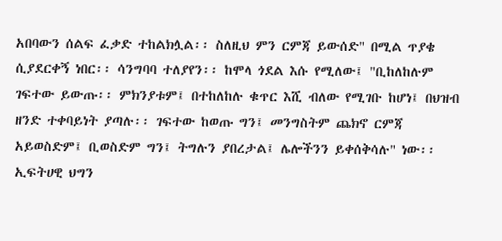አበባውን ሰልፍ ፈቃድ ተከልክሏል፡፡ ስለዚህ ምን ርምጃ ይውሰድ" በሚል ጥያቄ ሲያደርቀኝ ነበር፡፡ ሳንግባባ ተለያየን፡፡ ከሞላ ጎደል እሱ የሚለው፤ "ቢከለከሉም ገፍተው ይውጡ፡፡ ምክንያቱም፤ በተከለከሉ ቁጥር እሺ ብለው የሚገቡ ከሆነ፤ በህዝብ ዘንድ ተቀባይነት ያጣሉ፡፡ ገፍተው ከወጡ ግን፤ መንግስትም ጨክኖ ርምጃ አይወስድም፤ ቢወስድም ግን፤ ትግሉን ያበረታል፤ ሌሎችንን ይቀሰቅሳሉ" ነው፡፡ ኢፍትሀዊ ህግን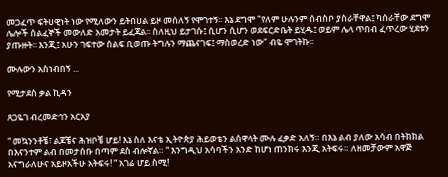መጋፈጥ ፍትሀዊነት ነው የሚለውን ይትበሀል ይዞ መሰለኝ የሞገተኝ፡፡ እኔ ደግሞ "የለም ሁሉንም ሰብስቦ ያስራቸዋል፤ ካሰራቸው ደግሞ ሌሎች ሰልፈኞች መውለድ አመታት ይፈጃል፡፡ ስለዚህ ይታገሱ፤ ሲሆን ሲሆን ወደፍርድቤት ይሂዱ፤ ወይም ሌላ ጥበብ ፈጥረው ሂደቱን ያጡዙት፡፡ እንጂ፤ አሁን ገፍተው ሰልፍ ቢወጡ ትግሉን ማጨናገፍ፤ ማስወረድ ነው" ብዬ ሞገትኩ፡፡

ሙሉውን አስነብበኝ ...

የሚታደስ ቃል ኪዳን

ጸጋዬገ ብረመድኅን አርአያ

“ መኳንንቶቼ፣ ልጆቼና ሕዝቦቼ ሆይ! እኔ ስለ እናቴ ኢትዮጵያ ሕይወቴን ልሰዋላት ሙሉ ፈቃድ አለኝ። በእኔ ልብ ያለው አሳብ በትክክል በእናንተም ልብ በመታሰቡ በጣም ደስ ብሎኛል። “ እንግዲህ አሳባችን አንድ ከሆነ ጠንክሩ እንጂ አትፍሩ። ለዘመቻውም አዋጅ አናግራለሁና አይዞአችሁ አትፍሩ! “ አገሬ ሆይ ስሚ!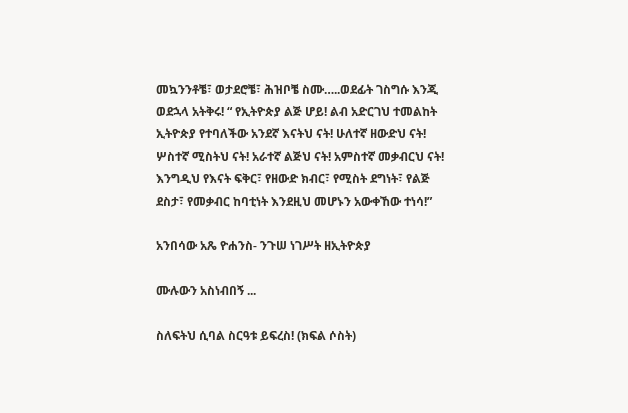መኳንንቶቼ፣ ወታደሮቼ፣ ሕዝቦቼ ስሙ…..ወደፊት ገስግሱ እንጂ ወደኋላ አትቅሩ! “ የኢትዮጵያ ልጅ ሆይ! ልብ አድርገህ ተመልከት ኢትዮጵያ የተባለችው አንደኛ እናትህ ናት! ሁለተኛ ዘውድህ ናት! ሦስተኛ ሚስትህ ናት! አራተኛ ልጅህ ናት! አምስተኛ መቃብርህ ናት! እንግዲህ የእናት ፍቅር፣ የዘውድ ክብር፣ የሚስት ደግነት፣ የልጅ ደስታ፣ የመቃብር ከባቲነት እንደዚህ መሆኑን አውቀኸው ተነሳ!”

አንበሳው አጼ ዮሐንስ- ንጉሠ ነገሥት ዘኢትዮጵያ

ሙሉውን አስነብበኝ ...

ስለፍትህ ሲባል ስርዓቱ ይፍረስ! (ክፍል ሶስት)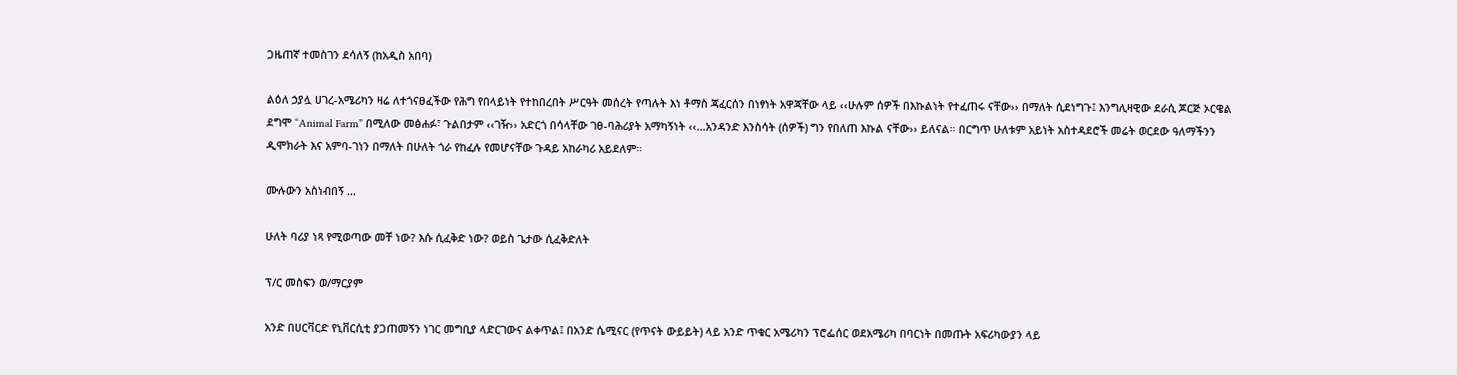ጋዜጠኛ ተመስገን ደሳለኝ (ከአዲስ አበባ)

ልዕለ ኃያሏ ሀገረ-አሜሪካን ዛሬ ለተጎናፀፈችው የሕግ የበላይነት የተከበረበት ሥርዓት መሰረት የጣሉት እነ ቶማስ ጃፈርሰን በነፃነት አዋጃቸው ላይ ‹‹ሁሉም ሰዎች በእኩልነት የተፈጠሩ ናቸው›› በማለት ሲደነግጉ፤ እንግሊዛዊው ደራሲ ጆርጅ ኦርዌል ደግሞ “Animal Farm” በሚለው መፅሐፉ፣ ጉልበታም ‹‹ገዥ›› አድርጎ በሳላቸው ገፀ-ባሕሪያት አማካኝነት ‹‹…አንዳንድ እንስሳት (ሰዎች) ግን የበለጠ እኩል ናቸው›› ይለናል። በርግጥ ሁለቱም አይነት አስተዳደሮች መሬት ወርደው ዓለማችንን ዲሞክራት እና አምባ-ገነን በማለት በሁለት ጎራ የከፈሉ የመሆናቸው ጉዳይ አከራካሪ አይደለም።

ሙሉውን አስነብበኝ ...

ሁለት ባሪያ ነጻ የሚወጣው መቸ ነው? እሱ ሲፈቅድ ነው? ወይስ ጌታው ሲፈቅድለት

ፕ/ር መስፍን ወ/ማርያም

አንድ በሀርቫርድ የኒቨርሲቲ ያጋጠመኝን ነገር መግቢያ ላድርገውና ልቀጥል፤ በአንድ ሴሚናር (የጥናት ውይይት) ላይ አንድ ጥቁር አሜሪካን ፕሮፌሰር ወደአሜሪካ በባርነት በመጡት አፍሪካውያን ላይ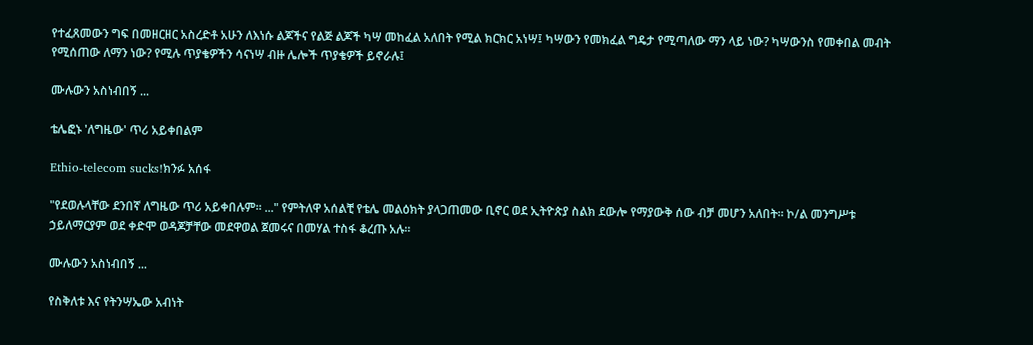የተፈጸመውን ግፍ በመዘርዘር አስረድቶ አሁን ለእነሱ ልጆችና የልጅ ልጆች ካሣ መከፈል አለበት የሚል ክርክር አነሣ፤ ካሣውን የመክፈል ግዴታ የሚጣለው ማን ላይ ነው? ካሣውንስ የመቀበል መብት የሚሰጠው ለማን ነው? የሚሉ ጥያቄዎችን ሳናነሣ ብዙ ሌሎች ጥያቄዎች ይኖራሉ፤

ሙሉውን አስነብበኝ ...

ቴሌፎኑ 'ለግዜው' ጥሪ አይቀበልም

Ethio-telecom sucks!ክንፉ አሰፋ

"የደወሉላቸው ደንበኛ ለግዜው ጥሪ አይቀበሉም። ..." የምትለዋ አሰልቺ የቴሌ መልዕክት ያላጋጠመው ቢኖር ወደ ኢትዮጵያ ስልክ ደውሎ የማያውቅ ሰው ብቻ መሆን አለበት። ኮ/ል መንግሥቱ ኃይለማርያም ወደ ቀድሞ ወዳጆቻቸው መደዋወል ጀመሩና በመሃል ተስፋ ቆረጡ አሉ።

ሙሉውን አስነብበኝ ...

የስቅለቱ እና የትንሣኤው አብነት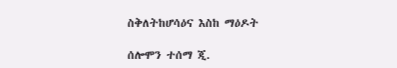ስቅለትከሆሳዕና እስከ ማዕዶት

ሰሎሞን ተሰማ ጂ.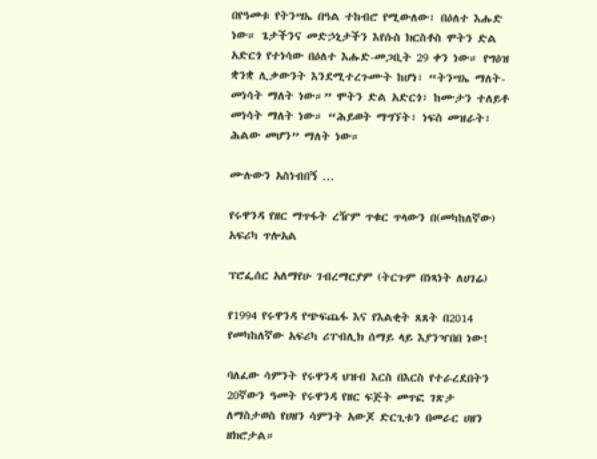በየዓመቱ የትንሣኤ በዓል ተከብሮ የሚውለው፣ በዕለተ እሑድ ነው። ጌታችንና መድኃኒታችን እየሱስ ክርስቶስ ሞትን ድል አድርጎ የተነሳው በዕለተ እሑድ-መጋቢት 29 ቀን ነው። የግዕዝ ቋንቋ ሊቃውንት እንደሚተረጉሙት ከሆነ፣ “ትንሣኤ ማለት-መነሳት ማለት ነው።” ሞትን ድል አድርጎ፣ ከሙታን ተለይቶ መነሳት ማለት ነው። “ሕይወት ማግኘት፣ ነፍስ መዝራት፣ ሕልው መሆን” ማለት ነው።

ሙሉውን አስነብበኝ ...

የሩዋንዳ የዘር ማጥፋት ረዥም ጥቁር ጥላውን በ(መካከለኛው) አፍሪካ ጥሎአል

ፕሮፌሰር አለማየሁ ገብረማርያም (ትርጉም በነጻነት ለሀገሬ)

የ1994 የሩዋንዳ የጭፍጨፋ እና የእልቂት ጸጸት በ2014 የመካከለኛው አፍሪካ ሪፐብሊክ ሰማይ ላይ እያንዣበበ ነው!

ባለፈው ሳምንት የሩዋንዳ ህዝብ እርስ በእርስ የተራረደበትን 20ኛውን ዓመት የሩዋንዳ የዘር ፍጅት መጥፎ ገጽታ ለማስታወስ የሀዘን ሳምንት አውጆ ድርጊቱን በመራር ሀዘን ዘክሮታል።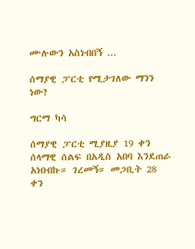ሙሉውን አስነብበኝ ...

ሰማያዊ ፓርቲ የሚታገለው ማንን ነው?

ግርማ ካሳ

ሰማያዊ ፓርቲ ሚያዚያ 19 ቀን ሰላማዊ ሰልፍ በአዲስ አበባ እንደጠራ አነበብኩ። ገረመኝ። መጋቢት 28 ቀን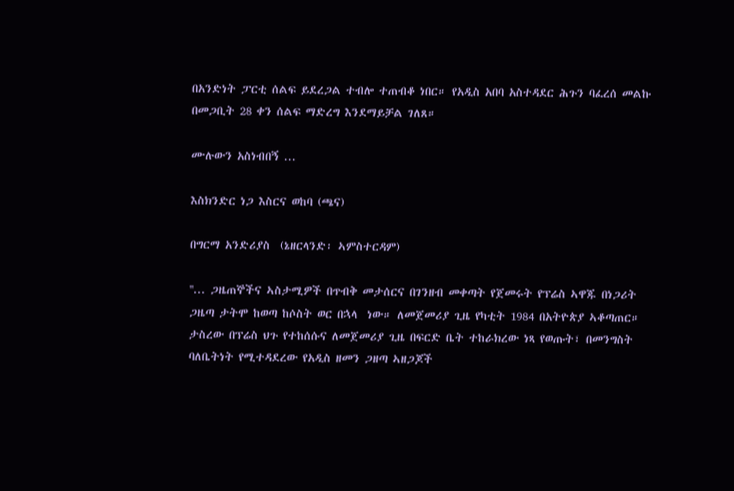በአንድነት ፓርቲ ሰልፍ ይደረጋል ተብሎ ተጠብቆ ነበር። የአዲስ አበባ አስተዳደር ሕጉን ባፈረሰ መልኩ በመጋቢት 28 ቀን ሰልፍ ማድረግ እንደማይቻል ገለጸ።

ሙሉውን አስነብበኝ ...

እስክንድር ነጋ እስርና ወከባ (ጫና)

በግርማ አንድሪያስ  (ኔዘርላንድ፡ ኣምስተርዳም)

''... ጋዜጠኞችና ኣስታሚዎች በጥብቅ መታሰርና በገንዘብ መቀጣት የጀመሩት የፕሬስ ኣዋጁ በነጋሪት ጋዜጣ ታትሞ ከወጣ ከሶስት ወር በኋላ  ነው። ለመጀመሪያ ጊዜ የካቲት 1984 በአትዮጵያ ኣቆጣጠር። ታስረው በፕሬስ ህጉ የተከሰሱና ለመጀመሪያ ጊዜ በፍርድ ቤት ተከራክረው ነጻ የወጡት፣ በመንግስት ባለቤትነት የሚተዳደረው የአዲስ ዘመን ጋዘጣ ኣዘጋጆች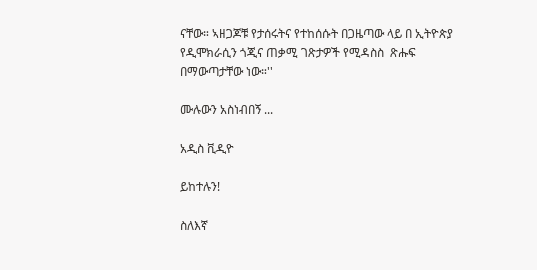ናቸው። ኣዘጋጆቹ የታሰሩትና የተከሰሱት በጋዜጣው ላይ በ ኢትዮጵያ የዲሞክራሲን ጎጂና ጠቃሚ ገጽታዎች የሚዳስስ  ጽሑፍ በማውጣታቸው ነው።''

ሙሉውን አስነብበኝ ...

አዲስ ቪዲዮ

ይከተሉን!

ስለእኛ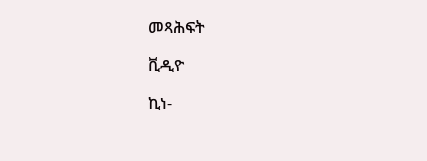መጻሕፍት

ቪዲዮ

ኪነ-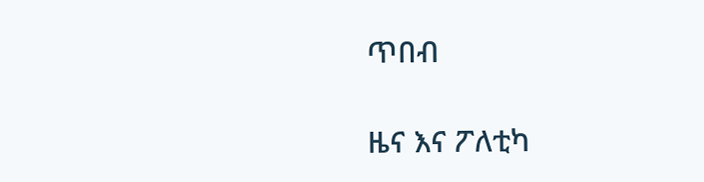ጥበብ

ዜና እና ፖለቲካ